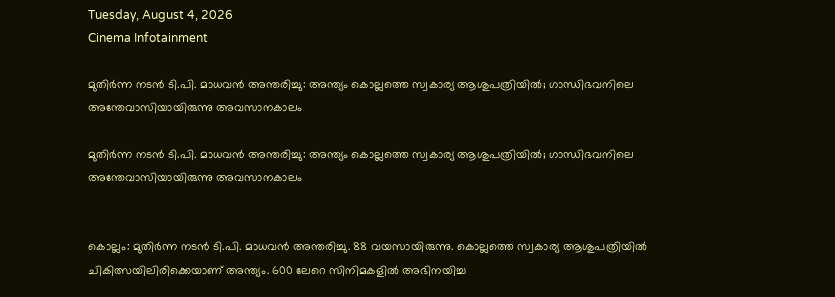Tuesday, August 4, 2026
Cinema Infotainment

മുതിര്‍ന്ന നടന്‍ ടി.പി. മാധവന്‍ അന്തരിച്ചു: അന്ത്യം കൊല്ലത്തെ സ്വകാര്യ ആശുപത്രിയില്‍; ഗാന്ധിഭവനിലെ അന്തേവാസിയായിരുന്നു അവസാനകാലം

മുതിര്‍ന്ന നടന്‍ ടി.പി. മാധവന്‍ അന്തരിച്ചു: അന്ത്യം കൊല്ലത്തെ സ്വകാര്യ ആശുപത്രിയില്‍; ഗാന്ധിഭവനിലെ അന്തേവാസിയായിരുന്നു അവസാനകാലം


കൊല്ലം: മുതിര്‍ന്ന നടന്‍ ടി.പി. മാധവന്‍ അന്തരിച്ചു. 88 വയസായിരുന്നു. കൊല്ലത്തെ സ്വകാര്യ ആശുപത്രിയില്‍ ചികിത്സയിലിരിക്കെയാണ് അന്ത്യം. 600 ലേറെ സിനിമകളില്‍ അഭിനയിച്ച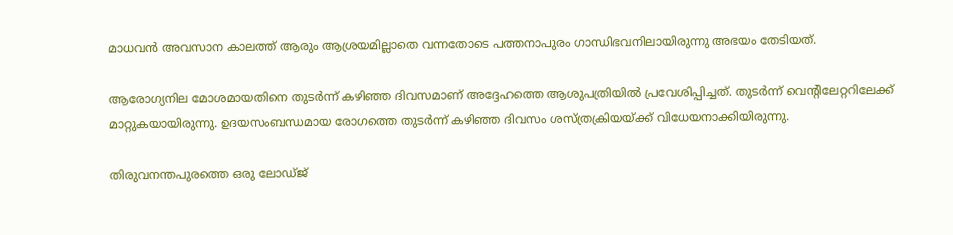മാധവന്‍ അവസാന കാലത്ത് ആരും ആശ്രയമില്ലാതെ വന്നതോടെ പത്തനാപുരം ഗാന്ധിഭവനിലായിരുന്നു അഭയം തേടിയത്.

ആരോഗ്യനില മോശമായതിനെ തുടര്‍ന്ന് കഴിഞ്ഞ ദിവസമാണ് അദ്ദേഹത്തെ ആശുപത്രിയില്‍ പ്രവേശിപ്പിച്ചത്. തുടര്‍ന്ന് വെന്റിലേറ്ററിലേക്ക് മാറ്റുകയായിരുന്നു. ഉദയസംബന്ധമായ രോഗത്തെ തുടര്‍ന്ന് കഴിഞ്ഞ ദിവസം ശസ്ത്രക്രിയയ്ക്ക് വിധേയനാക്കിയിരുന്നു.

തിരുവനന്തപുരത്തെ ഒരു ലോഡ്ജ്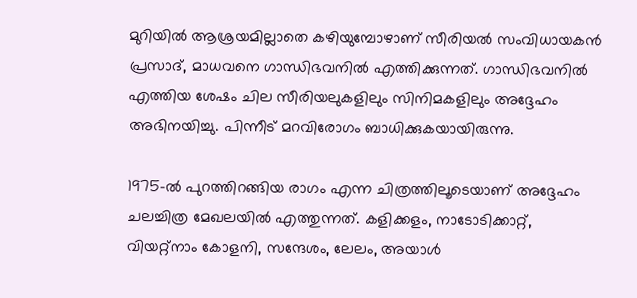മുറിയില്‍ ആശ്രയമില്ലാതെ കഴിയുമ്പോഴാണ് സീരിയല്‍ സംവിധായകന്‍ പ്രസാദ്, മാധവനെ ഗാന്ധിഭവനില്‍ എത്തിക്കുന്നത്. ഗാന്ധിഭവനില്‍ എത്തിയ ശേഷം ചില സീരിയലുകളിലും സിനിമകളിലും അദ്ദേഹം അഭിനയിച്ചു. പിന്നീട് മറവിരോഗം ബാധിക്കുകയായിരുന്നു.

1975-ല്‍ പുറത്തിറങ്ങിയ രാഗം എന്ന ചിത്രത്തിലൂടെയാണ് അദ്ദേഹം ചലച്ചിത്ര മേഖലയില്‍ എത്തുന്നത്. കളിക്കളം, നാടോടിക്കാറ്റ്, വിയറ്റ്നാം കോളനി, സന്ദേശം, ലേലം, അയാള്‍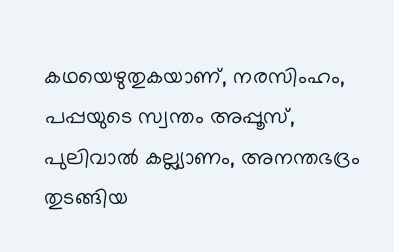കഥയെഴുതുകയാണ്, നരസിംഹം, പപ്പയുടെ സ്വന്തം അപ്പൂസ്, പുലിവാല്‍ കല്ല്യാണം, അനന്തഭദ്രം തുടങ്ങിയ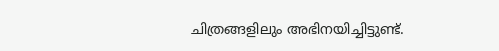ചിത്രങ്ങളിലും അഭിനയിച്ചിട്ടുണ്ട്.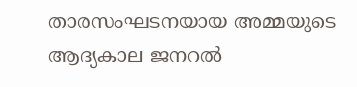താരസംഘടനയായ അമ്മയുടെ ആദ്യകാല ജനറല്‍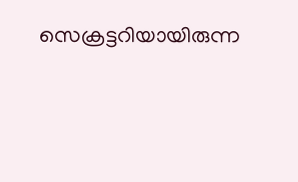സെക്രട്ടറിയായിരുന്ന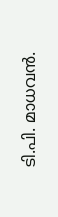ടി.പി. മാധവന്‍.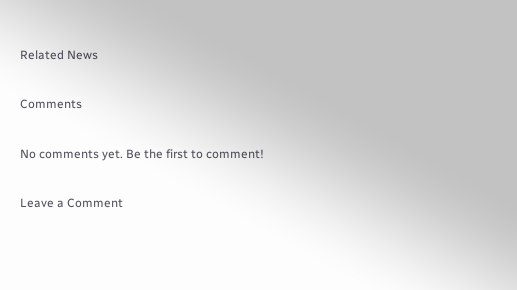Related News

Comments

No comments yet. Be the first to comment!

Leave a Comment